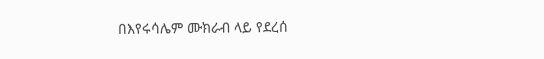በእየሩሳሌም ሙክራብ ላይ የደረሰ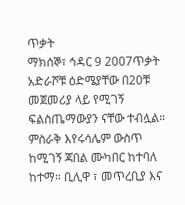ጥቃት
ማክሰኞ፣ ኅዳር 9 2007ጥቃት አድራሾቹ ዕድሜያቸው በ20ቹ መጀመሪያ ላይ የሚገኝ ፍልስጤማውያን ናቸው ተብሏል። ምስራቅ እየሩሳሌም ውስጥ ከሚገኝ ጃበል ሙካበር ከተባለ ከተማ። ቢሊዋ ፣ መጥረቢያ እና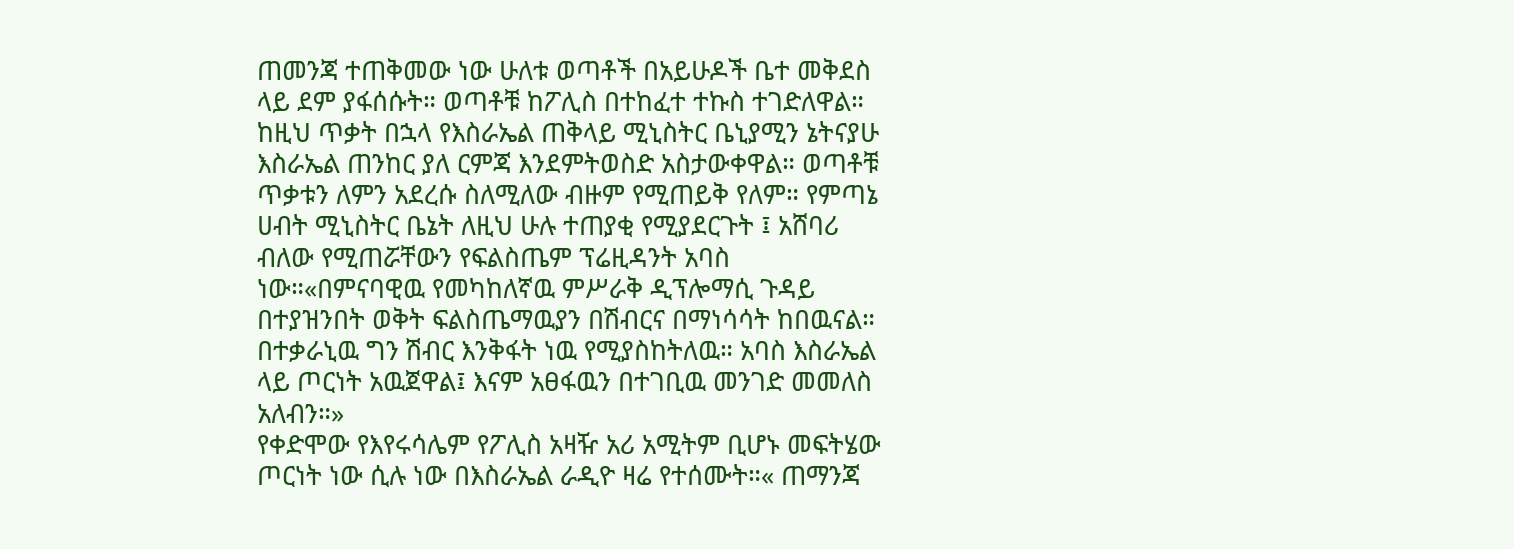ጠመንጃ ተጠቅመው ነው ሁለቱ ወጣቶች በአይሁዶች ቤተ መቅደስ ላይ ደም ያፋሰሱት። ወጣቶቹ ከፖሊስ በተከፈተ ተኩስ ተገድለዋል። ከዚህ ጥቃት በኋላ የእስራኤል ጠቅላይ ሚኒስትር ቤኒያሚን ኔትናያሁ እስራኤል ጠንከር ያለ ርምጃ እንደምትወስድ አስታውቀዋል። ወጣቶቹ ጥቃቱን ለምን አደረሱ ስለሚለው ብዙም የሚጠይቅ የለም። የምጣኔ ሀብት ሚኒስትር ቤኔት ለዚህ ሁሉ ተጠያቂ የሚያደርጉት ፤ አሸባሪ ብለው የሚጠሯቸውን የፍልስጤም ፕሬዚዳንት አባስ ነው።«በምናባዊዉ የመካከለኛዉ ምሥራቅ ዲፕሎማሲ ጉዳይ በተያዝንበት ወቅት ፍልስጤማዉያን በሽብርና በማነሳሳት ከበዉናል። በተቃራኒዉ ግን ሽብር እንቅፋት ነዉ የሚያስከትለዉ። አባስ እስራኤል ላይ ጦርነት አዉጀዋል፤ እናም አፀፋዉን በተገቢዉ መንገድ መመለስ አለብን።»
የቀድሞው የእየሩሳሌም የፖሊስ አዛዥ አሪ አሚትም ቢሆኑ መፍትሄው ጦርነት ነው ሲሉ ነው በእስራኤል ራዲዮ ዛሬ የተሰሙት።« ጠማንጃ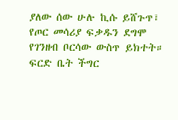ያለው ሰው ሁሉ ኪሱ ይሸጉጥ፣ የጦር መሳሪያ ፍቃዱን ደግሞ የገንዘብ ቦርሳው ውስጥ ይክተት። ፍርድ ቤት ችግር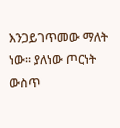እንጋይገጥመው ማለት ነው። ያለነው ጦርነት ውስጥ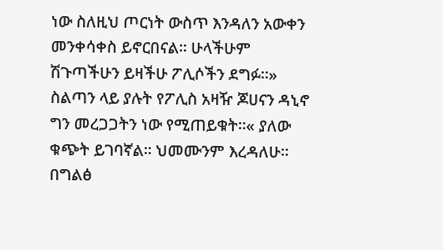ነው ስለዚህ ጦርነት ውስጥ እንዳለን አውቀን መንቀሳቀስ ይኖርበናል። ሁላችሁም ሽጉጣችሁን ይዛችሁ ፖሊሶችን ደግፉ።»
ስልጣን ላይ ያሉት የፖሊስ አዛዥ ጆሀናን ዳኒኖ ግን መረጋጋትን ነው የሚጠይቁት።« ያለው ቁጭት ይገባኛል። ህመሙንም እረዳለሁ። በግልፅ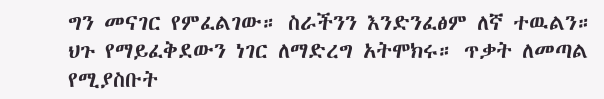ግን መናገር የምፈልገው። ስራችንን እንድንፈፅም ለኛ ተዉልን። ህጉ የማይፈቅደውን ነገር ለማድረግ አትሞክሩ። ጥቃት ለመጣል የሚያስቡት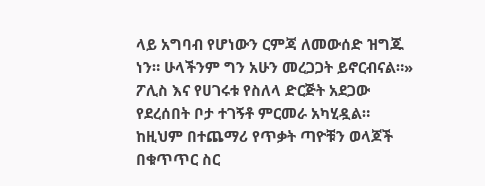ላይ አግባብ የሆነውን ርምጃ ለመውሰድ ዝግጁ ነን። ሁላችንም ግን አሁን መረጋጋት ይኖርብናል።»
ፖሊስ እና የሀገሩቱ የስለላ ድርጅት አደጋው የደረሰበት ቦታ ተገኝቶ ምርመራ አካሂዷል። ከዚህም በተጨማሪ የጥቃት ጣዮቹን ወላጆች በቁጥጥር ስር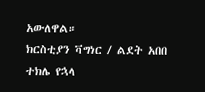አውለዋል።
ክርስቲያን ቫግነር / ልደት አበበ
ተክሌ የኋላ